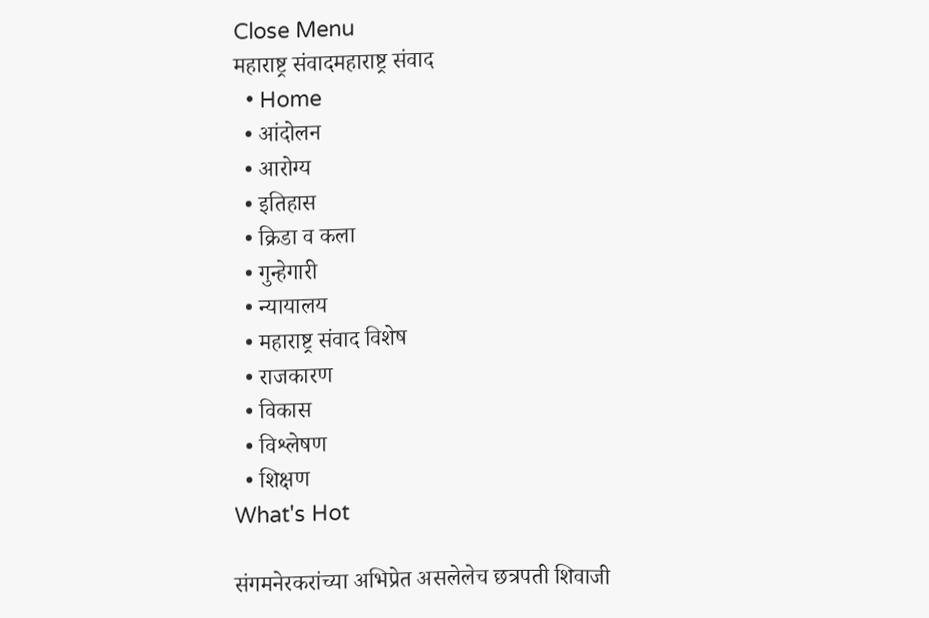Close Menu
महाराष्ट्र संवादमहाराष्ट्र संवाद
  • Home
  • आंदोलन
  • आरोग्य
  • इतिहास
  • क्रिडा व कला
  • गुन्हेगारी
  • न्यायालय
  • महाराष्ट्र संवाद विशेष
  • राजकारण
  • विकास
  • विश्लेषण
  • शिक्षण
What's Hot

संगमनेरकरांच्या अभिप्रेत असलेलेच छत्रपती शिवाजी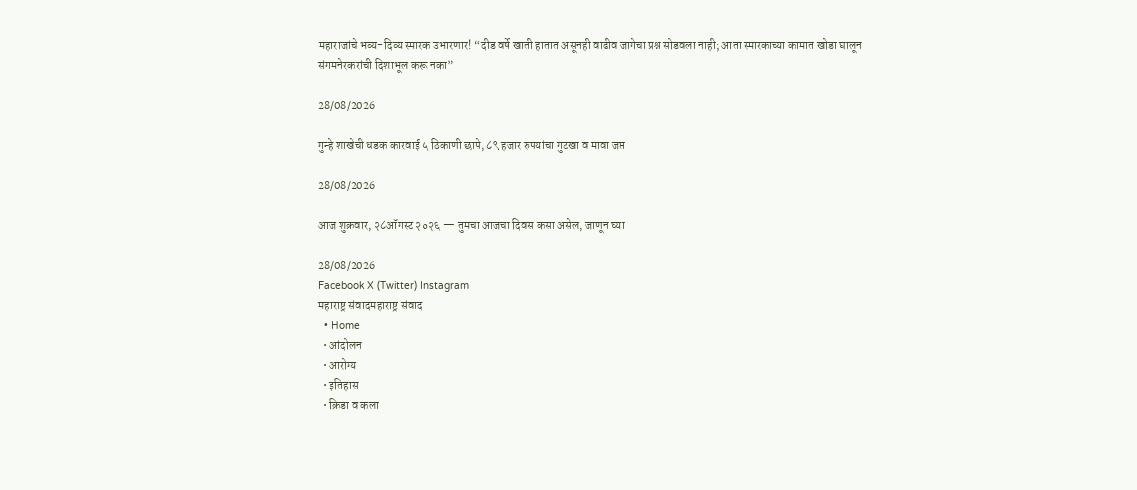महाराजांचे भव्य-दिव्य स्मारक उभारणार! “दीड वर्षे खाती हातात असूनही वाढीव जागेचा प्रश्न सोडवला नाही; आता स्मारकाच्या कामात खोडा घालून संगमनेरकरांची दिशाभूल करू नका”

28/08/2026

गुन्हे शाखेची धडक कारवाई ५ ठिकाणी छापे, ८९ हजार रुपयांचा गुटखा व मावा जप्त

28/08/2026

आज शुक्रवार, २८ऑगस्ट २०२६ — तुमचा आजचा दिवस कसा असेल, जाणून घ्या

28/08/2026
Facebook X (Twitter) Instagram
महाराष्ट्र संवादमहाराष्ट्र संवाद
  • Home
  • आंदोलन
  • आरोग्य
  • इतिहास
  • क्रिडा व कला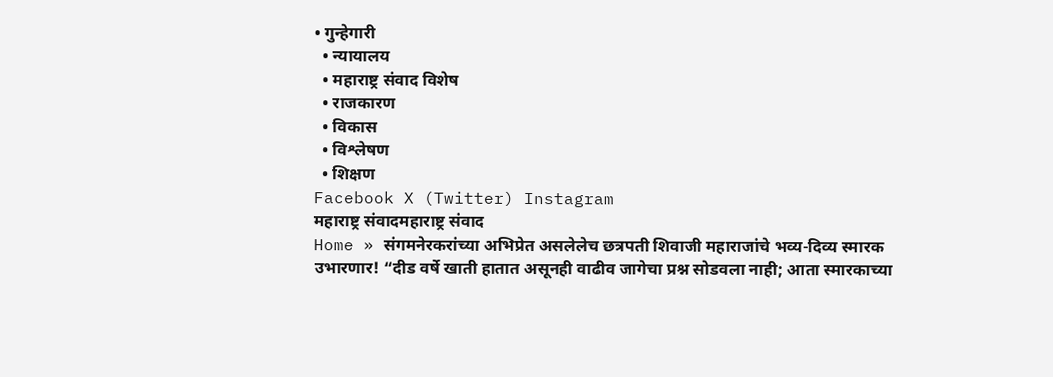• गुन्हेगारी
  • न्यायालय
  • महाराष्ट्र संवाद विशेष
  • राजकारण
  • विकास
  • विश्लेषण
  • शिक्षण
Facebook X (Twitter) Instagram
महाराष्ट्र संवादमहाराष्ट्र संवाद
Home » संगमनेरकरांच्या अभिप्रेत असलेलेच छत्रपती शिवाजी महाराजांचे भव्य-दिव्य स्मारक उभारणार! “दीड वर्षे खाती हातात असूनही वाढीव जागेचा प्रश्न सोडवला नाही; आता स्मारकाच्या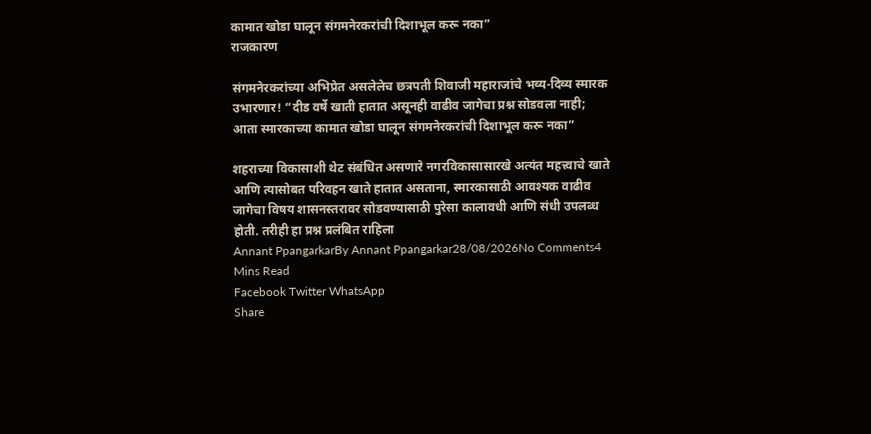कामात खोडा घालून संगमनेरकरांची दिशाभूल करू नका”
राजकारण

संगमनेरकरांच्या अभिप्रेत असलेलेच छत्रपती शिवाजी महाराजांचे भव्य-दिव्य स्मारक उभारणार! “दीड वर्षे खाती हातात असूनही वाढीव जागेचा प्रश्न सोडवला नाही; आता स्मारकाच्या कामात खोडा घालून संगमनेरकरांची दिशाभूल करू नका”

शहराच्या विकासाशी थेट संबंधित असणारे नगरविकासासारखे अत्यंत महत्त्वाचे खाते आणि त्यासोबत परिवहन खाते हातात असताना, स्मारकासाठी आवश्यक वाढीव जागेचा विषय शासनस्तरावर सोडवण्यासाठी पुरेसा कालावधी आणि संधी उपलब्ध होती. तरीही हा प्रश्न प्रलंबित राहिला
Annant PpangarkarBy Annant Ppangarkar28/08/2026No Comments4 Mins Read
Facebook Twitter WhatsApp
Share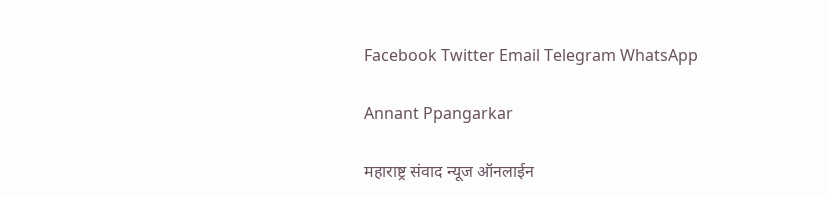Facebook Twitter Email Telegram WhatsApp

Annant Ppangarkar

महाराष्ट्र संवाद न्यूज ऑनलाईन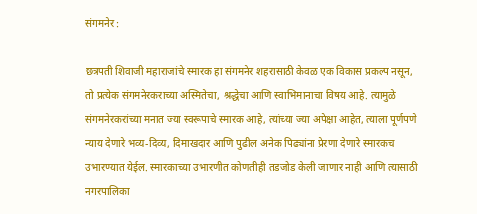संगमनेर :

छत्रपती शिवाजी महाराजांचे स्मारक हा संगमनेर शहरासाठी केवळ एक विकास प्रकल्प नसून, तो प्रत्येक संगमनेरकराच्या अस्मितेचा, श्रद्धेचा आणि स्वाभिमानाचा विषय आहे. त्यामुळे संगमनेरकरांच्या मनात ज्या स्वरूपाचे स्मारक आहे, त्यांच्या ज्या अपेक्षा आहेत, त्याला पूर्णपणे न्याय देणारे भव्य-दिव्य, दिमाखदार आणि पुढील अनेक पिढ्यांना प्रेरणा देणारे स्मारकच उभारण्यात येईल. स्मारकाच्या उभारणीत कोणतीही तडजोड केली जाणार नाही आणि त्यासाठी नगरपालिका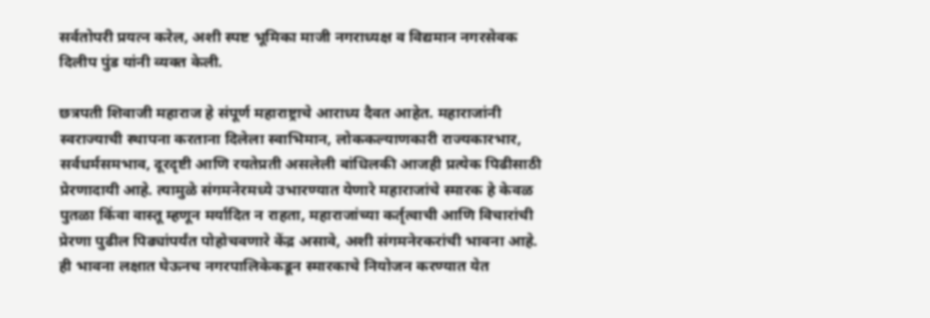सर्वतोपरी प्रयत्न करेल, अशी स्पष्ट भूमिका माजी नगराध्यक्ष व विद्यमान नगरसेवक दिलीप पुंड यांनी व्यक्त केली.

छत्रपती शिवाजी महाराज हे संपूर्ण महाराष्ट्राचे आराध्य दैवत आहेत. महाराजांनी स्वराज्याची स्थापना करताना दिलेला स्वाभिमान, लोककल्याणकारी राज्यकारभार, सर्वधर्मसमभाव, दूरदृष्टी आणि रयतेप्रती असलेली बांधिलकी आजही प्रत्येक पिढीसाठी प्रेरणादायी आहे. त्यामुळे संगमनेरमध्ये उभारण्यात येणारे महाराजांचे स्मारक हे केवळ पुतळा किंवा वास्तू म्हणून मर्यादित न राहता, महाराजांच्या कर्तृत्वाची आणि विचारांची प्रेरणा पुढील पिढ्यांपर्यंत पोहोचवणारे केंद्र असावे, अशी संगमनेरकरांची भावना आहे. ही भावना लक्षात घेऊनच नगरपालिकेकडून स्मारकाचे नियोजन करण्यात येत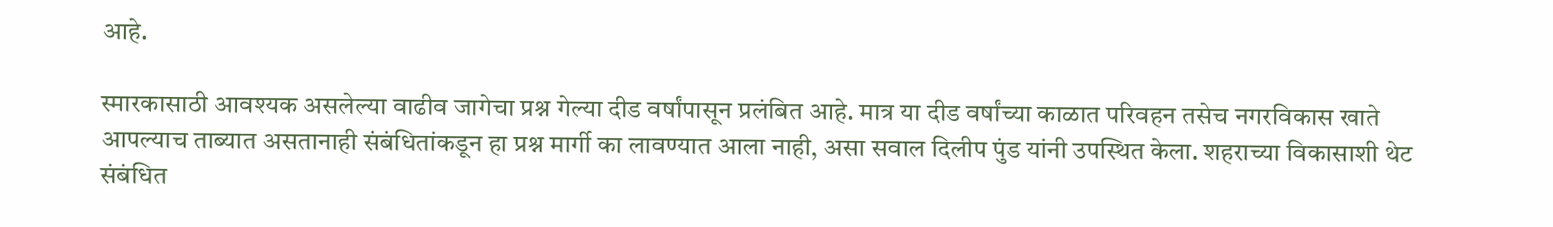आहे.

स्मारकासाठी आवश्यक असलेल्या वाढीव जागेचा प्रश्न गेल्या दीड वर्षांपासून प्रलंबित आहे. मात्र या दीड वर्षांच्या काळात परिवहन तसेच नगरविकास खाते आपल्याच ताब्यात असतानाही संबंधितांकडून हा प्रश्न मार्गी का लावण्यात आला नाही, असा सवाल दिलीप पुंड यांनी उपस्थित केला. शहराच्या विकासाशी थेट संबंधित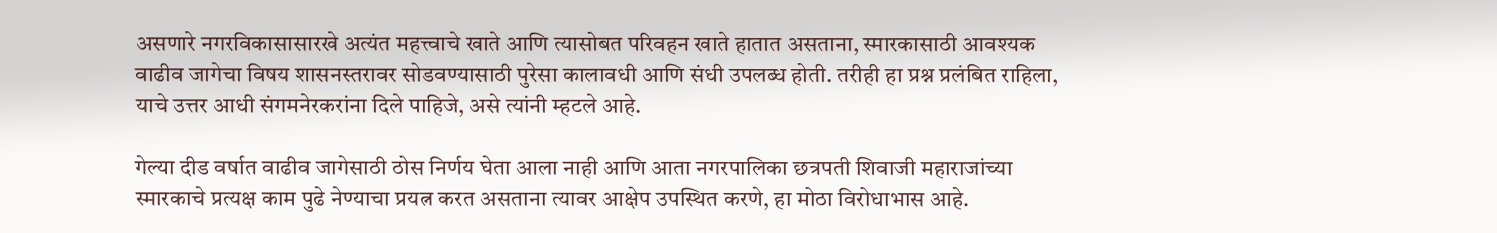असणारे नगरविकासासारखे अत्यंत महत्त्वाचे खाते आणि त्यासोबत परिवहन खाते हातात असताना, स्मारकासाठी आवश्यक वाढीव जागेचा विषय शासनस्तरावर सोडवण्यासाठी पुरेसा कालावधी आणि संधी उपलब्ध होती. तरीही हा प्रश्न प्रलंबित राहिला, याचे उत्तर आधी संगमनेरकरांना दिले पाहिजे, असे त्यांनी म्हटले आहे.

गेल्या दीड वर्षात वाढीव जागेसाठी ठोस निर्णय घेता आला नाही आणि आता नगरपालिका छत्रपती शिवाजी महाराजांच्या स्मारकाचे प्रत्यक्ष काम पुढे नेण्याचा प्रयत्न करत असताना त्यावर आक्षेप उपस्थित करणे, हा मोठा विरोधाभास आहे.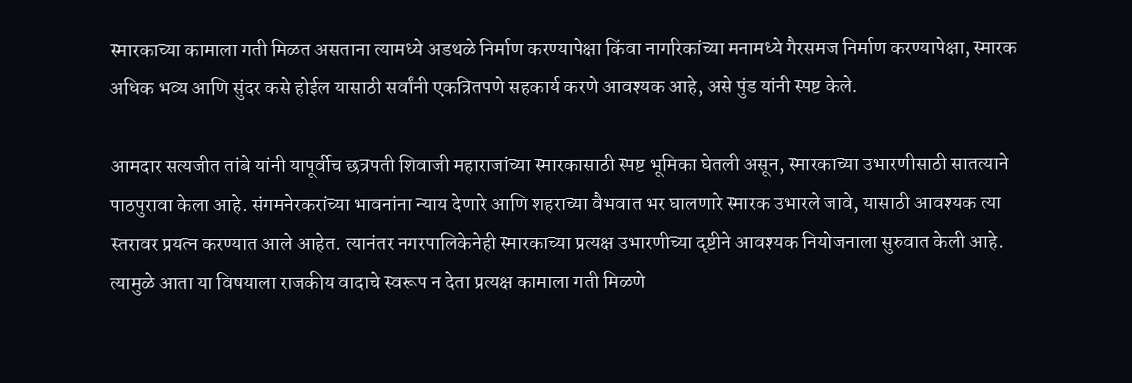स्मारकाच्या कामाला गती मिळत असताना त्यामध्ये अडथळे निर्माण करण्यापेक्षा किंवा नागरिकांच्या मनामध्ये गैरसमज निर्माण करण्यापेक्षा, स्मारक अधिक भव्य आणि सुंदर कसे होईल यासाठी सर्वांनी एकत्रितपणे सहकार्य करणे आवश्यक आहे, असे पुंड यांनी स्पष्ट केले.

आमदार सत्यजीत तांबे यांनी यापूर्वीच छत्रपती शिवाजी महाराजांच्या स्मारकासाठी स्पष्ट भूमिका घेतली असून, स्मारकाच्या उभारणीसाठी सातत्याने पाठपुरावा केला आहे. संगमनेरकरांच्या भावनांना न्याय देणारे आणि शहराच्या वैभवात भर घालणारे स्मारक उभारले जावे, यासाठी आवश्यक त्या स्तरावर प्रयत्न करण्यात आले आहेत. त्यानंतर नगरपालिकेनेही स्मारकाच्या प्रत्यक्ष उभारणीच्या दृष्टीने आवश्यक नियोजनाला सुरुवात केली आहे. त्यामुळे आता या विषयाला राजकीय वादाचे स्वरूप न देता प्रत्यक्ष कामाला गती मिळणे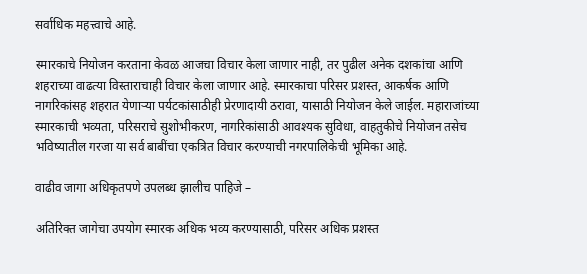सर्वाधिक महत्त्वाचे आहे.

स्मारकाचे नियोजन करताना केवळ आजचा विचार केला जाणार नाही, तर पुढील अनेक दशकांचा आणि शहराच्या वाढत्या विस्ताराचाही विचार केला जाणार आहे. स्मारकाचा परिसर प्रशस्त, आकर्षक आणि नागरिकांसह शहरात येणाऱ्या पर्यटकांसाठीही प्रेरणादायी ठरावा, यासाठी नियोजन केले जाईल. महाराजांच्या स्मारकाची भव्यता, परिसराचे सुशोभीकरण, नागरिकांसाठी आवश्यक सुविधा, वाहतुकीचे नियोजन तसेच भविष्यातील गरजा या सर्व बाबींचा एकत्रित विचार करण्याची नगरपालिकेची भूमिका आहे.

वाढीव जागा अधिकृतपणे उपलब्ध झालीच पाहिजे –

अतिरिक्त जागेचा उपयोग स्मारक अधिक भव्य करण्यासाठी, परिसर अधिक प्रशस्त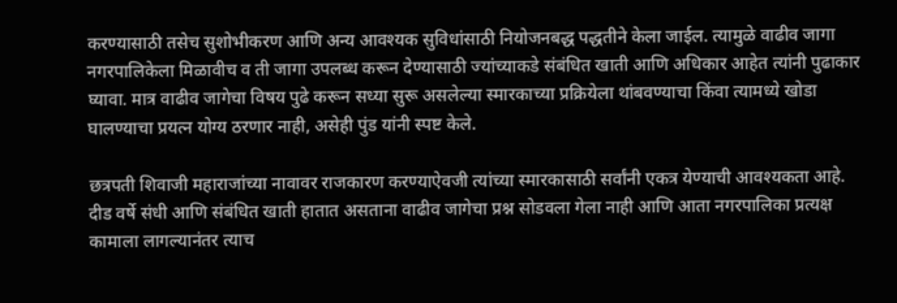करण्यासाठी तसेच सुशोभीकरण आणि अन्य आवश्यक सुविधांसाठी नियोजनबद्ध पद्धतीने केला जाईल. त्यामुळे वाढीव जागा नगरपालिकेला मिळावीच व ती जागा उपलब्ध करून देण्यासाठी ज्यांच्याकडे संबंधित खाती आणि अधिकार आहेत त्यांनी पुढाकार घ्यावा. मात्र वाढीव जागेचा विषय पुढे करून सध्या सुरू असलेल्या स्मारकाच्या प्रक्रियेला थांबवण्याचा किंवा त्यामध्ये खोडा घालण्याचा प्रयत्न योग्य ठरणार नाही, असेही पुंड यांनी स्पष्ट केले.

छत्रपती शिवाजी महाराजांच्या नावावर राजकारण करण्याऐवजी त्यांच्या स्मारकासाठी सर्वांनी एकत्र येण्याची आवश्यकता आहे. दीड वर्षे संधी आणि संबंधित खाती हातात असताना वाढीव जागेचा प्रश्न सोडवला गेला नाही आणि आता नगरपालिका प्रत्यक्ष कामाला लागल्यानंतर त्याच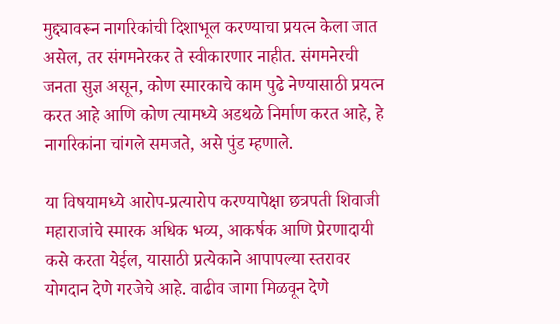मुद्द्यावरून नागरिकांची दिशाभूल करण्याचा प्रयत्न केला जात असेल, तर संगमनेरकर ते स्वीकारणार नाहीत. संगमनेरची जनता सुज्ञ असून, कोण स्मारकाचे काम पुढे नेण्यासाठी प्रयत्न करत आहे आणि कोण त्यामध्ये अडथळे निर्माण करत आहे, हे नागरिकांना चांगले समजते, असे पुंड म्हणाले.

या विषयामध्ये आरोप-प्रत्यारोप करण्यापेक्षा छत्रपती शिवाजी महाराजांचे स्मारक अधिक भव्य, आकर्षक आणि प्रेरणादायी कसे करता येईल, यासाठी प्रत्येकाने आपापल्या स्तरावर योगदान देणे गरजेचे आहे. वाढीव जागा मिळवून देणे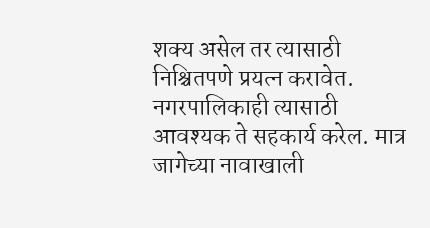शक्य असेल तर त्यासाठी निश्चितपणे प्रयत्न करावेत. नगरपालिकाही त्यासाठी आवश्यक ते सहकार्य करेल. मात्र जागेच्या नावाखाली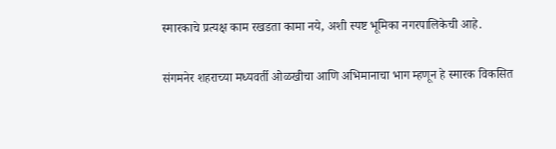स्मारकाचे प्रत्यक्ष काम रखडता कामा नये, अशी स्पष्ट भूमिका नगरपालिकेची आहे.

संगमनेर शहराच्या मध्यवर्ती ओळखीचा आणि अभिमानाचा भाग म्हणून हे स्मारक विकसित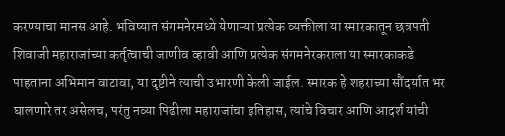करण्याचा मानस आहे. भविष्यात संगमनेरमध्ये येणाऱ्या प्रत्येक व्यक्तीला या स्मारकातून छत्रपती शिवाजी महाराजांच्या कर्तृत्वाची जाणीव व्हावी आणि प्रत्येक संगमनेरकराला या स्मारकाकडे पाहताना अभिमान वाटावा, या दृष्टीने त्याची उभारणी केली जाईल. स्मारक हे शहराच्या सौंदर्यात भर घालणारे तर असेलच, परंतु नव्या पिढीला महाराजांचा इतिहास, त्यांचे विचार आणि आदर्श यांची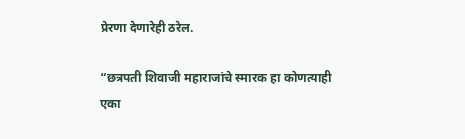प्रेरणा देणारेही ठरेल.

“छत्रपती शिवाजी महाराजांचे स्मारक हा कोणत्याही एका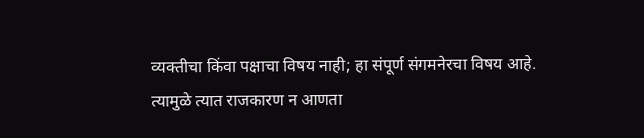व्यक्तीचा किंवा पक्षाचा विषय नाही; हा संपूर्ण संगमनेरचा विषय आहे. त्यामुळे त्यात राजकारण न आणता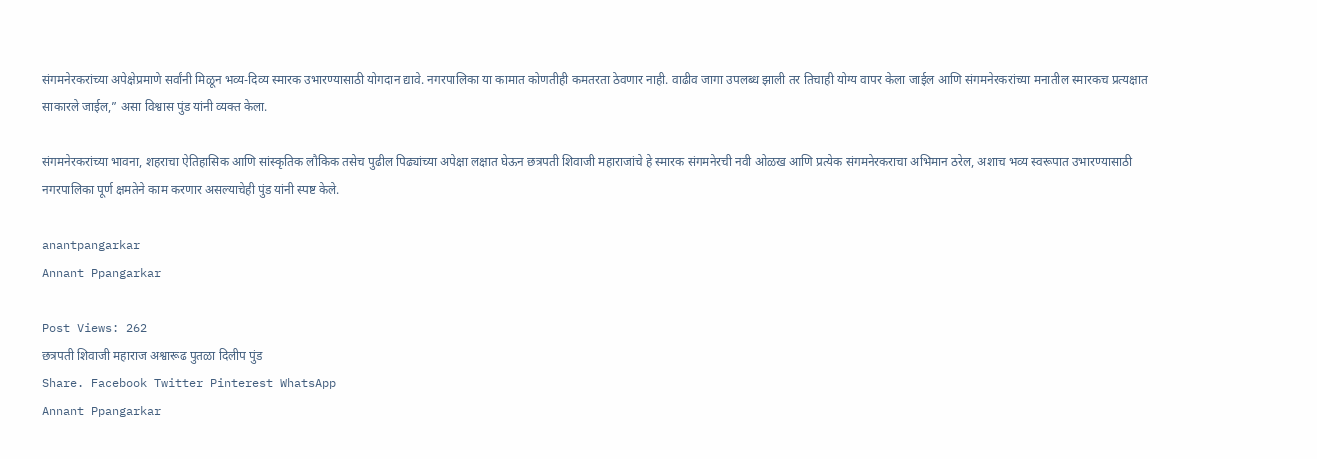संगमनेरकरांच्या अपेक्षेप्रमाणे सर्वांनी मिळून भव्य-दिव्य स्मारक उभारण्यासाठी योगदान द्यावे. नगरपालिका या कामात कोणतीही कमतरता ठेवणार नाही. वाढीव जागा उपलब्ध झाली तर तिचाही योग्य वापर केला जाईल आणि संगमनेरकरांच्या मनातील स्मारकच प्रत्यक्षात साकारले जाईल,” असा विश्वास पुंड यांनी व्यक्त केला.

संगमनेरकरांच्या भावना, शहराचा ऐतिहासिक आणि सांस्कृतिक लौकिक तसेच पुढील पिढ्यांच्या अपेक्षा लक्षात घेऊन छत्रपती शिवाजी महाराजांचे हे स्मारक संगमनेरची नवी ओळख आणि प्रत्येक संगमनेरकराचा अभिमान ठरेल, अशाच भव्य स्वरूपात उभारण्यासाठी नगरपालिका पूर्ण क्षमतेने काम करणार असल्याचेही पुंड यांनी स्पष्ट केले.

anantpangarkar
Annant Ppangarkar

Post Views: 262
छत्रपती शिवाजी महाराज अश्वारूढ पुतळा दिलीप पुंड
Share. Facebook Twitter Pinterest WhatsApp
Annant Ppangarkar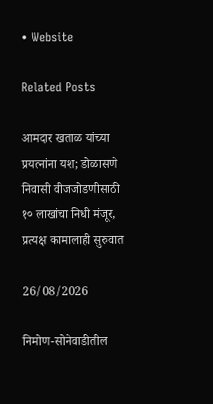• Website

Related Posts

आमदार खताळ यांच्या प्रयत्नांना यश; डोळासणे निवासी वीजजोडणीसाठी १० लाखांचा निधी मंजूर, प्रत्यक्ष कामालाही सुरुवात

26/08/2026

निमोण-सोनेवाडीतील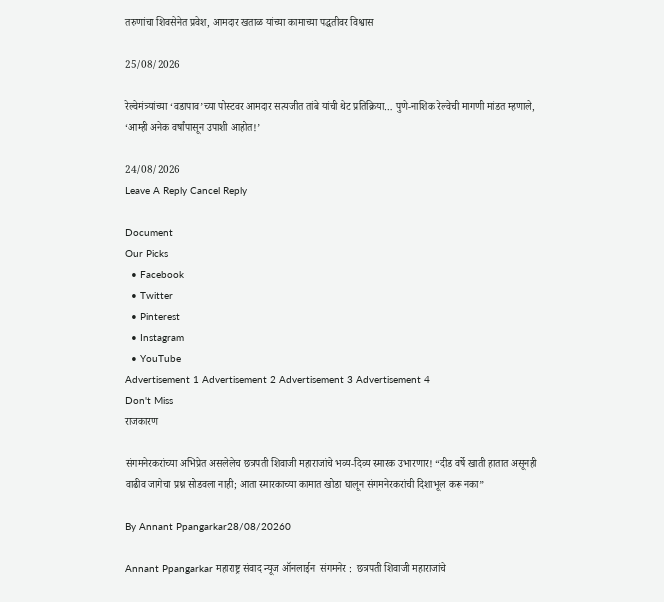तरुणांचा शिवसेनेत प्रवेश, आमदार खताळ यांच्या कामाच्या पद्धतीवर विश्वास

25/08/2026

रेल्वेमंत्र्यांच्या ‘वडापाव’च्या पोस्टवर आमदार सत्यजीत तांबे यांची थेट प्रतिक्रिया… पुणे-नाशिक रेल्वेची मागणी मांडत म्हणाले, ‘आम्ही अनेक वर्षांपासून उपाशी आहोत!’

24/08/2026
Leave A Reply Cancel Reply

Document
Our Picks
  • Facebook
  • Twitter
  • Pinterest
  • Instagram
  • YouTube
Advertisement 1 Advertisement 2 Advertisement 3 Advertisement 4
Don't Miss
राजकारण

संगमनेरकरांच्या अभिप्रेत असलेलेच छत्रपती शिवाजी महाराजांचे भव्य-दिव्य स्मारक उभारणार! “दीड वर्षे खाती हातात असूनही वाढीव जागेचा प्रश्न सोडवला नाही; आता स्मारकाच्या कामात खोडा घालून संगमनेरकरांची दिशाभूल करू नका”

By Annant Ppangarkar28/08/20260

Annant Ppangarkar महाराष्ट्र संवाद न्यूज ऑनलाईन  संगमनेर :  छत्रपती शिवाजी महाराजांचे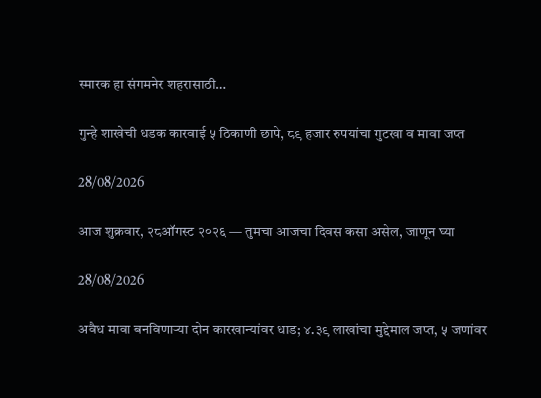स्मारक हा संगमनेर शहरासाठी…

गुन्हे शाखेची धडक कारवाई ५ ठिकाणी छापे, ८९ हजार रुपयांचा गुटखा व मावा जप्त

28/08/2026

आज शुक्रवार, २८ऑगस्ट २०२६ — तुमचा आजचा दिवस कसा असेल, जाणून घ्या

28/08/2026

अवैध मावा बनविणाऱ्या दोन कारखान्यांवर धाड; ४.३९ लाखांचा मुद्देमाल जप्त, ५ जणांवर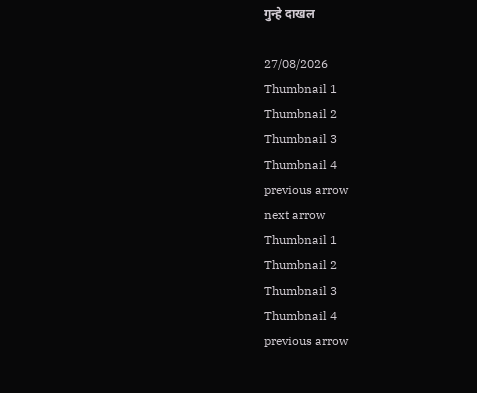गुन्हे दाखल

27/08/2026
Thumbnail 1
Thumbnail 2
Thumbnail 3
Thumbnail 4
previous arrow
next arrow
Thumbnail 1
Thumbnail 2
Thumbnail 3
Thumbnail 4
previous arrow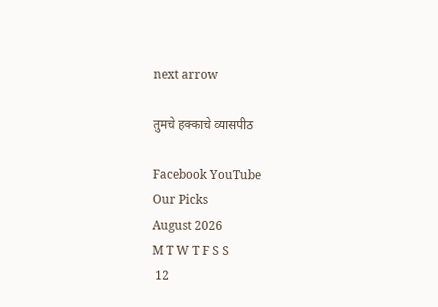next arrow

तुमचे हक्काचे व्यासपीठ

Facebook YouTube
Our Picks
August 2026
M T W T F S S
 12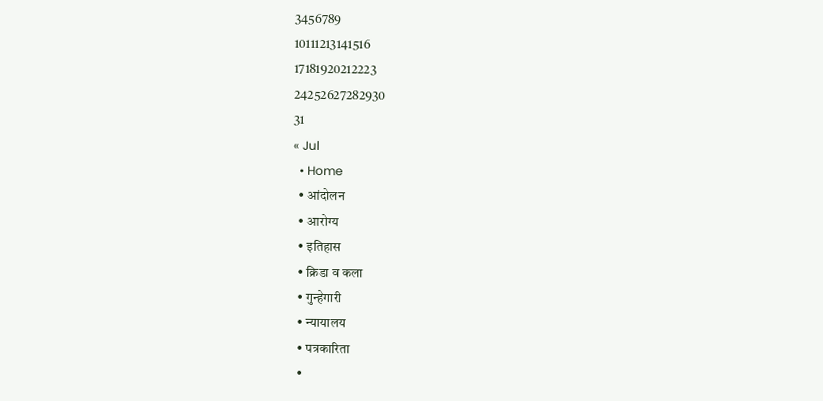3456789
10111213141516
17181920212223
24252627282930
31
« Jul
  • Home
  • आंदोलन
  • आरोग्य
  • इतिहास
  • क्रिडा व कला
  • गुन्हेगारी
  • न्यायालय
  • पत्रकारिता
  •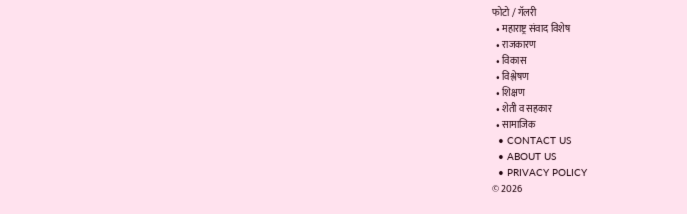फोटो / गॅलरी
  • महाराष्ट्र संवाद विशेष
  • राजकारण
  • विकास
  • विश्लेषण
  • शिक्षण
  • शेती व सहकार
  • सामाजिक
  • CONTACT US
  • ABOUT US
  • PRIVACY POLICY
© 2026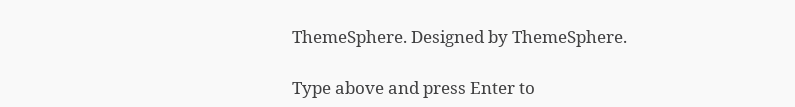ThemeSphere. Designed by ThemeSphere.

Type above and press Enter to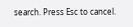search. Press Esc to cancel.